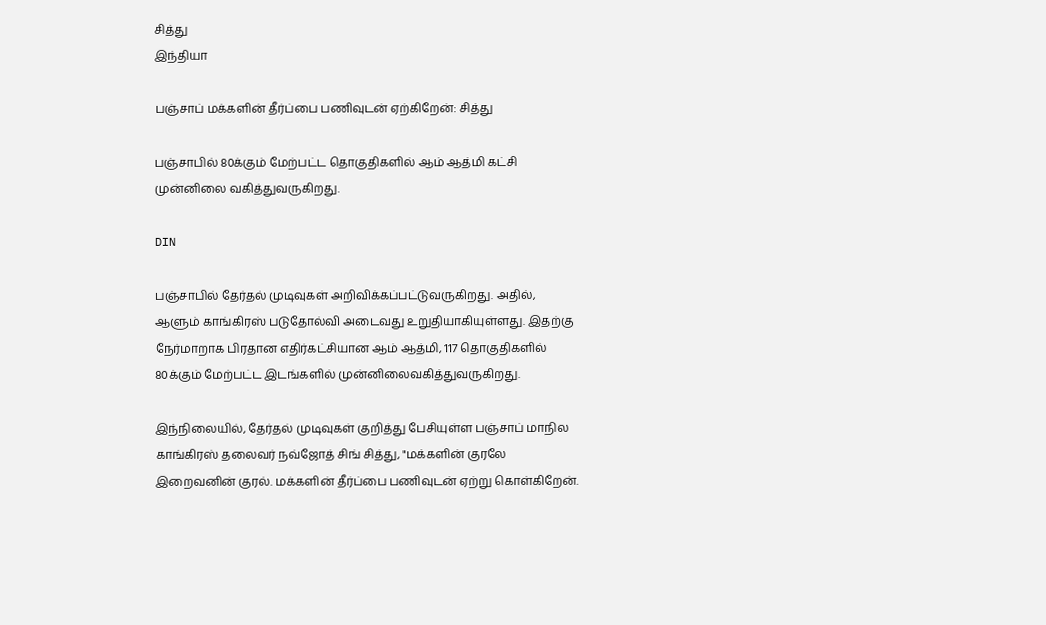சித்து
இந்தியா

பஞ்சாப் மக்களின் தீர்ப்பை பணிவுடன் ஏற்கிறேன்: சித்து

பஞ்சாபில் 80க்கும் மேற்பட்ட தொகுதிகளில் ஆம் ஆத்மி கட்சி முன்னிலை வகித்துவருகிறது.

DIN

பஞ்சாபில் தேர்தல் முடிவுகள் அறிவிக்கப்பட்டுவருகிறது. அதில், ஆளும் காங்கிரஸ் படுதோல்வி அடைவது உறுதியாகியுள்ளது. இதற்கு நேர்மாறாக பிரதான எதிர்கட்சியான ஆம் ஆத்மி, 117 தொகுதிகளில் 80க்கும் மேற்பட்ட இடங்களில் முன்னிலைவகித்துவருகிறது.

இந்நிலையில், தேர்தல் முடிவுகள் குறித்து பேசியுள்ள பஞ்சாப் மாநில காங்கிரஸ் தலைவர் நவ்ஜோத் சிங் சித்து, "மக்களின் குரலே இறைவனின் குரல். மக்களின் தீர்ப்பை பணிவுடன் ஏற்று கொள்கிறேன்.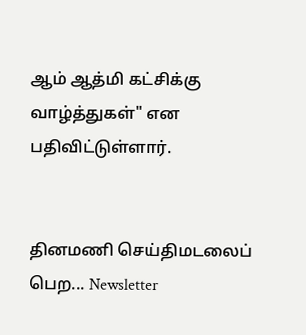ஆம் ஆத்மி கட்சிக்கு வாழ்த்துகள்" என பதிவிட்டுள்ளார்.


தினமணி செய்திமடலைப் பெற... Newsletter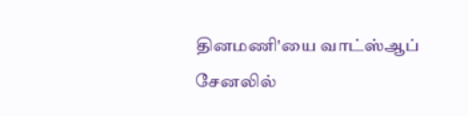தினமணி'யை வாட்ஸ்ஆப் சேனலில்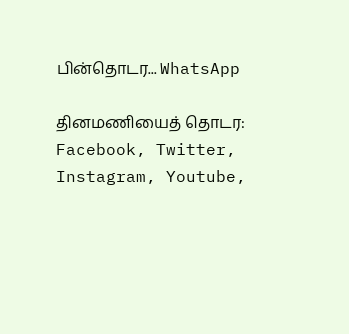பின்தொடர... WhatsApp

தினமணியைத் தொடர: Facebook, Twitter, Instagram, Youtube,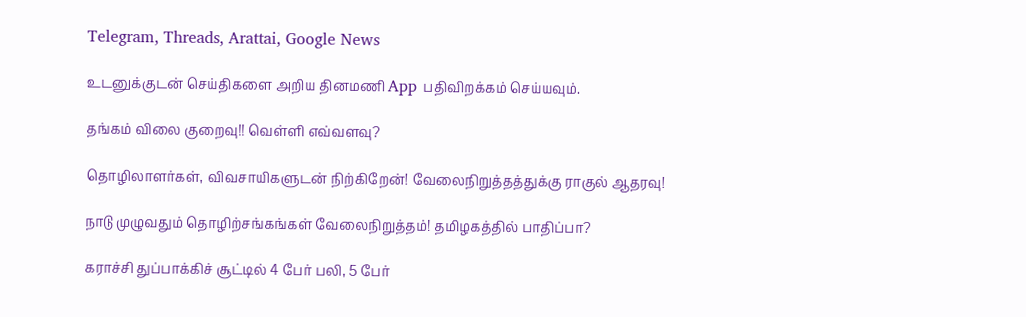Telegram, Threads, Arattai, Google News

உடனுக்குடன் செய்திகளை அறிய தினமணி App பதிவிறக்கம் செய்யவும்.

தங்கம் விலை குறைவு!! வெள்ளி எவ்வளவு?

தொழிலாளர்கள், விவசாயிகளுடன் நிற்கிறேன்! வேலைநிறுத்தத்துக்கு ராகுல் ஆதரவு!

நாடு முழுவதும் தொழிற்சங்கங்கள் வேலைநிறுத்தம்! தமிழகத்தில் பாதிப்பா?

கராச்சி துப்பாக்கிச் சூட்டில் 4 பேர் பலி, 5 பேர்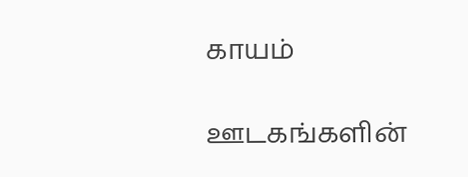காயம்

ஊடகங்களின்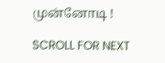முன்னோடி !

SCROLL FOR NEXT